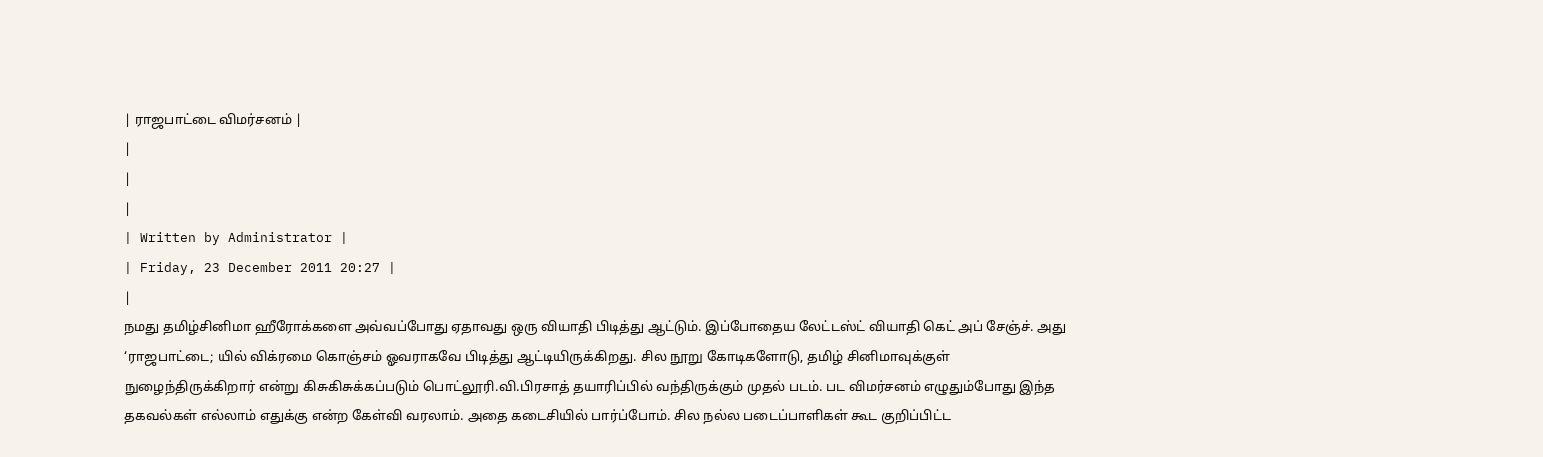| ராஜபாட்டை விமர்சனம் |
|
|
|
| Written by Administrator |
| Friday, 23 December 2011 20:27 |
|
நமது தமிழ்சினிமா ஹீரோக்களை அவ்வப்போது ஏதாவது ஒரு வியாதி பிடித்து ஆட்டும். இப்போதைய லேட்டஸ்ட் வியாதி கெட் அப் சேஞ்ச். அது ‘ராஜபாட்டை; யில் விக்ரமை கொஞ்சம் ஓவராகவே பிடித்து ஆட்டியிருக்கிறது. சில நூறு கோடிகளோடு, தமிழ் சினிமாவுக்குள் நுழைந்திருக்கிறார் என்று கிசுகிசுக்கப்படும் பொட்லூரி.வி.பிரசாத் தயாரிப்பில் வந்திருக்கும் முதல் படம். பட விமர்சனம் எழுதும்போது இந்த தகவல்கள் எல்லாம் எதுக்கு என்ற கேள்வி வரலாம். அதை கடைசியில் பார்ப்போம். சில நல்ல படைப்பாளிகள் கூட குறிப்பிட்ட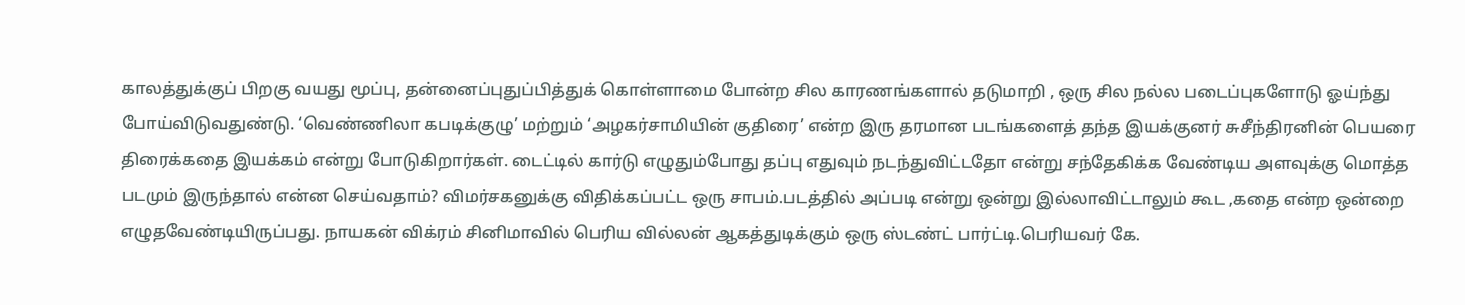காலத்துக்குப் பிறகு வயது மூப்பு, தன்னைப்புதுப்பித்துக் கொள்ளாமை போன்ற சில காரணங்களால் தடுமாறி , ஒரு சில நல்ல படைப்புகளோடு ஓய்ந்து போய்விடுவதுண்டு. ‘வெண்ணிலா கபடிக்குழு’ மற்றும் ‘அழகர்சாமியின் குதிரை’ என்ற இரு தரமான படங்களைத் தந்த இயக்குனர் சுசீந்திரனின் பெயரை திரைக்கதை இயக்கம் என்று போடுகிறார்கள். டைட்டில் கார்டு எழுதும்போது தப்பு எதுவும் நடந்துவிட்டதோ என்று சந்தேகிக்க வேண்டிய அளவுக்கு மொத்த படமும் இருந்தால் என்ன செய்வதாம்? விமர்சகனுக்கு விதிக்கப்பட்ட ஒரு சாபம்.படத்தில் அப்படி என்று ஒன்று இல்லாவிட்டாலும் கூட ,கதை என்ற ஒன்றை எழுதவேண்டியிருப்பது. நாயகன் விக்ரம் சினிமாவில் பெரிய வில்லன் ஆகத்துடிக்கும் ஒரு ஸ்டண்ட் பார்ட்டி.பெரியவர் கே.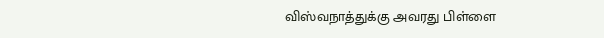விஸ்வநாத்துக்கு அவரது பிள்ளை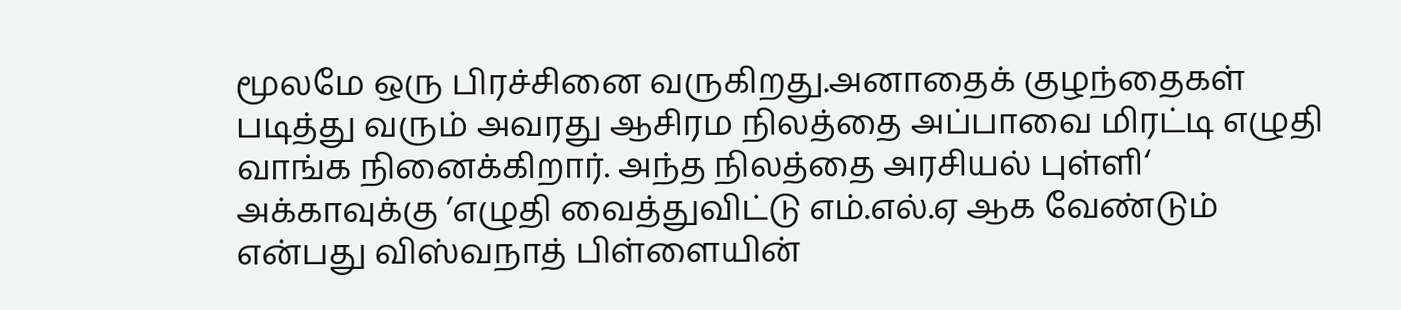மூலமே ஒரு பிரச்சினை வருகிறது.அனாதைக் குழந்தைகள் படித்து வரும் அவரது ஆசிரம நிலத்தை அப்பாவை மிரட்டி எழுதி வாங்க நினைக்கிறார். அந்த நிலத்தை அரசியல் புள்ளி‘ அக்காவுக்கு ’எழுதி வைத்துவிட்டு எம்.எல்.ஏ ஆக வேண்டும் என்பது விஸ்வநாத் பிள்ளையின்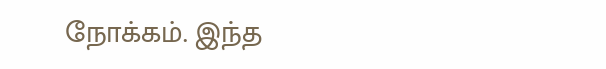நோக்கம். இந்த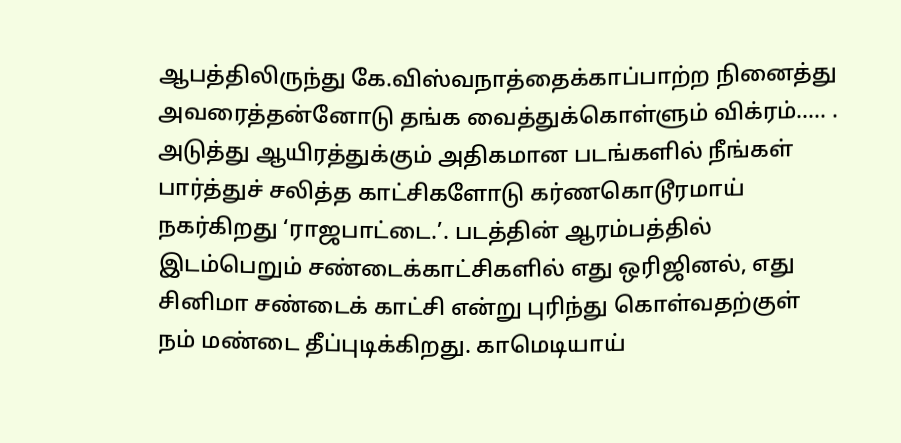ஆபத்திலிருந்து கே.விஸ்வநாத்தைக்காப்பாற்ற நினைத்து அவரைத்தன்னோடு தங்க வைத்துக்கொள்ளும் விக்ரம்..... . அடுத்து ஆயிரத்துக்கும் அதிகமான படங்களில் நீங்கள் பார்த்துச் சலித்த காட்சிகளோடு கர்ணகொடூரமாய் நகர்கிறது ‘ராஜபாட்டை.’. படத்தின் ஆரம்பத்தில் இடம்பெறும் சண்டைக்காட்சிகளில் எது ஒரிஜினல், எது சினிமா சண்டைக் காட்சி என்று புரிந்து கொள்வதற்குள் நம் மண்டை தீப்புடிக்கிறது. காமெடியாய்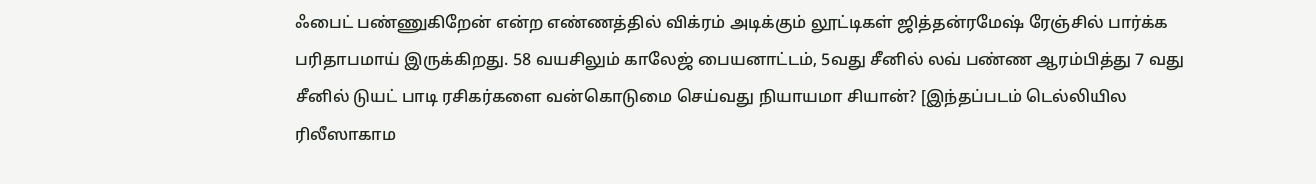ஃபைட் பண்ணுகிறேன் என்ற எண்ணத்தில் விக்ரம் அடிக்கும் லூட்டிகள் ஜித்தன்ரமேஷ் ரேஞ்சில் பார்க்க பரிதாபமாய் இருக்கிறது. 58 வயசிலும் காலேஜ் பையனாட்டம், 5வது சீனில் லவ் பண்ண ஆரம்பித்து 7 வது சீனில் டுயட் பாடி ரசிகர்களை வன்கொடுமை செய்வது நியாயமா சியான்? [இந்தப்படம் டெல்லியில ரிலீஸாகாம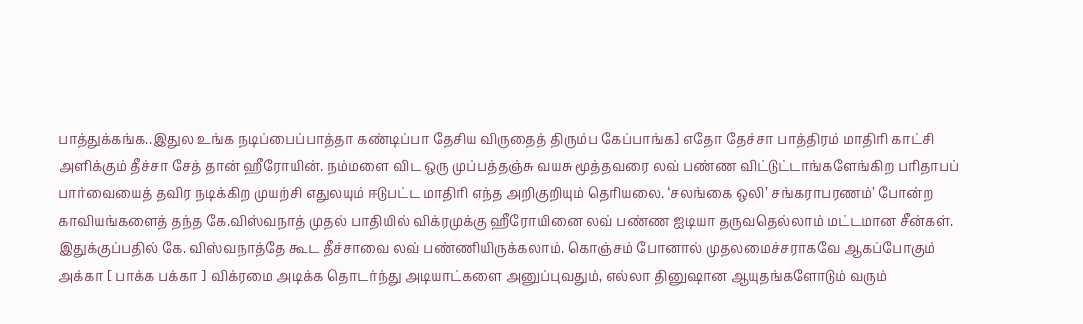பாத்துக்கங்க..இதுல உங்க நடிப்பைப்பாத்தா கண்டிப்பா தேசிய விருதைத் திரும்ப கேப்பாங்க] எதோ தேச்சா பாத்திரம் மாதிரி காட்சி அளிக்கும் தீச்சா சேத் தான் ஹீரோயின். நம்மளை விட ஒரு முப்பத்தஞ்சு வயசு மூத்தவரை லவ் பண்ண விட்டுட்டாங்களேங்கிற பரிதாபப் பார்வையைத் தவிர நடிக்கிற முயற்சி எதுலயும் ஈடுபட்ட மாதிரி எந்த அறிகுறியும் தெரியலை. ‘சலங்கை ஒலி’ சங்கராபரணம்’ போன்ற காவியங்களைத் தந்த கே.விஸ்வநாத் முதல் பாதியில் விக்ரமுக்கு ஹீரோயினை லவ் பண்ண ஐடியா தருவதெல்லாம் மட்டமான சீன்கள். இதுக்குப்பதில் கே. விஸ்வநாத்தே கூட தீச்சாவை லவ் பண்ணியிருக்கலாம். கொஞ்சம் போனால் முதலமைச்சராகவே ஆகப்போகும் அக்கா [ பாக்க பக்கா ] விக்ரமை அடிக்க தொடர்ந்து அடியாட்களை அனுப்புவதும், எல்லா தினுஷான ஆயுதங்களோடும் வரும்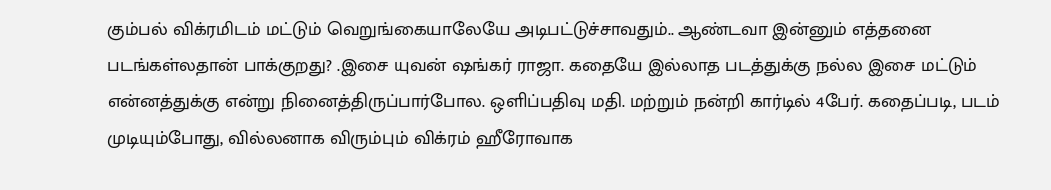கும்பல் விக்ரமிடம் மட்டும் வெறுங்கையாலேயே அடிபட்டுச்சாவதும்.. ஆண்டவா இன்னும் எத்தனை படங்கள்லதான் பாக்குறது? .இசை யுவன் ஷங்கர் ராஜா. கதையே இல்லாத படத்துக்கு நல்ல இசை மட்டும் என்னத்துக்கு என்று நினைத்திருப்பார்போல. ஒளிப்பதிவு மதி. மற்றும் நன்றி கார்டில் 4பேர். கதைப்படி, படம் முடியும்போது, வில்லனாக விரும்பும் விக்ரம் ஹீரோவாக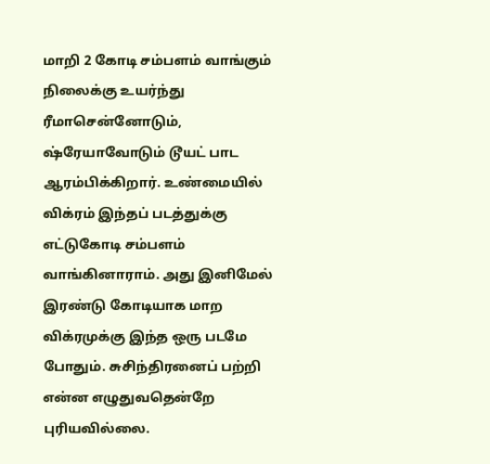மாறி 2 கோடி சம்பளம் வாங்கும் நிலைக்கு உயர்ந்து ரீமாசென்னோடும், ஷ்ரேயாவோடும் டூயட் பாட ஆரம்பிக்கிறார். உண்மையில் விக்ரம் இந்தப் படத்துக்கு எட்டுகோடி சம்பளம் வாங்கினாராம். அது இனிமேல் இரண்டு கோடியாக மாற விக்ரமுக்கு இந்த ஒரு படமே போதும். சுசிந்திரனைப் பற்றி என்ன எழுதுவதென்றே புரியவில்லை.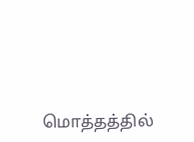மொத்தத்தில்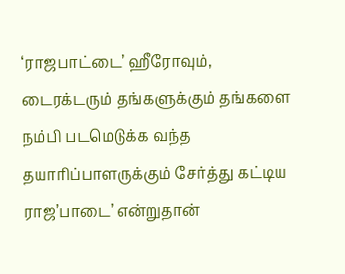‘ராஜபாட்டை’ ஹீரோவும், டைரக்டரும் தங்களுக்கும் தங்களை நம்பி படமெடுக்க வந்த தயாரிப்பாளருக்கும் சேர்த்து கட்டிய ராஜ’பாடை’ என்றுதான்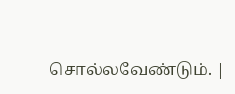சொல்லவேண்டும். |